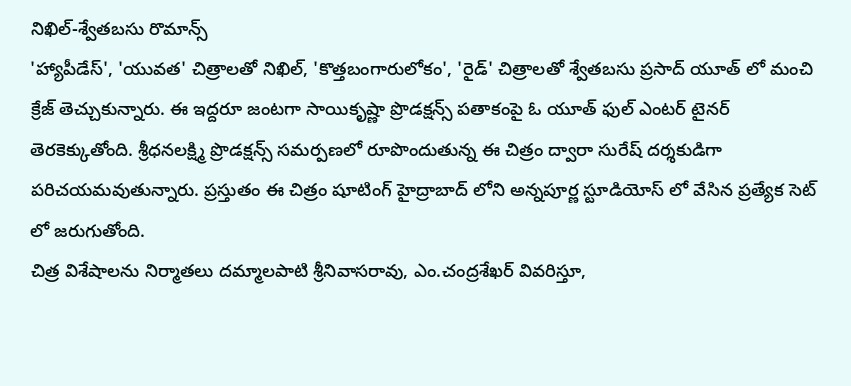నిఖిల్-శ్వేతబసు రొమాన్స్
'హ్యాపీడేస్', 'యువత' చిత్రాలతో నిఖిల్, 'కొత్తబంగారులోకం', 'రైడ్' చిత్రాలతో శ్వేతబసు ప్రసాద్ యూత్ లో మంచి క్రేజ్ తెచ్చుకున్నారు. ఈ ఇద్దరూ జంటగా సాయికృష్ణా ప్రొడక్షన్స్ పతాకంపై ఓ యూత్ ఫుల్ ఎంటర్ టైనర్ తెరకెక్కుతోంది. శ్రీధనలక్ష్మి ప్రొడక్షన్స్ సమర్పణలో రూపొందుతున్న ఈ చిత్రం ద్వారా సురేష్ దర్శకుడిగా పరిచయమవుతున్నారు. ప్రస్తుతం ఈ చిత్రం షూటింగ్ హైద్రాబాద్ లోని అన్నపూర్ణ స్టూడియోస్ లో వేసిన ప్రత్యేక సెట్ లో జరుగుతోంది.
చిత్ర విశేషాలను నిర్మాతలు దమ్మాలపాటి శ్రీనివాసరావు, ఎం.చంద్రశేఖర్ వివరిస్తూ,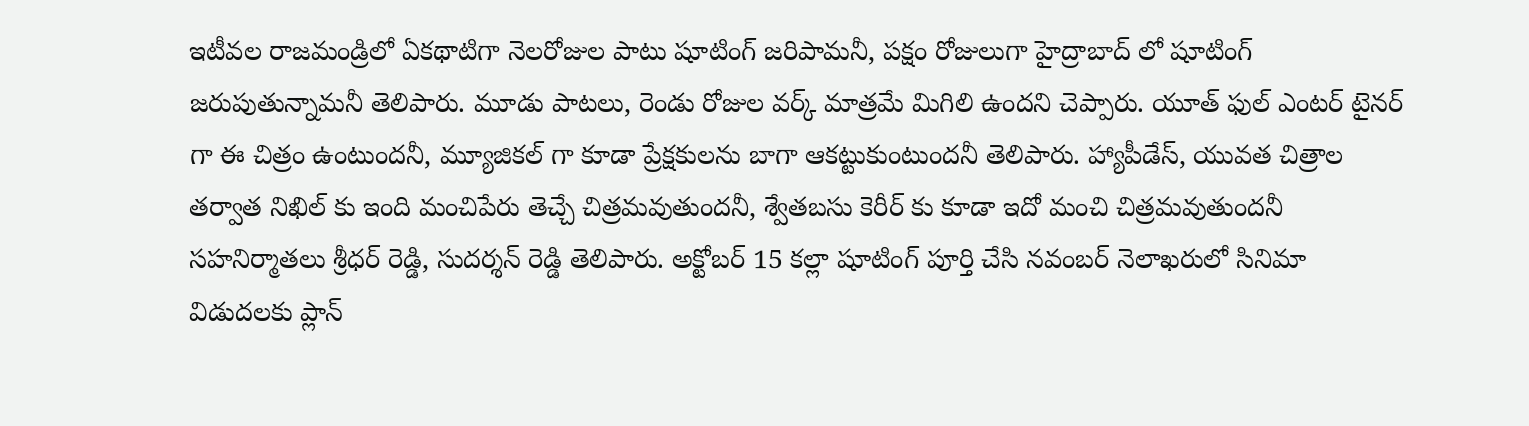ఇటీవల రాజమండ్రిలో ఏకథాటిగా నెలరోజుల పాటు షూటింగ్ జరిపామనీ, పక్షం రోజులుగా హైద్రాబాద్ లో షూటింగ్ జరుపుతున్నామనీ తెలిపారు. మూడు పాటలు, రెండు రోజుల వర్క్ మాత్రమే మిగిలి ఉందని చెప్పారు. యూత్ ఫుల్ ఎంటర్ టైనర్ గా ఈ చిత్రం ఉంటుందనీ, మ్యూజికల్ గా కూడా ప్రేక్షకులను బాగా ఆకట్టుకుంటుందనీ తెలిపారు. హ్యాపీడేస్, యువత చిత్రాల తర్వాత నిఖిల్ కు ఇంది మంచిపేరు తెచ్చే చిత్రమవుతుందనీ, శ్వేతబసు కెరీర్ కు కూడా ఇదో మంచి చిత్రమవుతుందనీ సహనిర్మాతలు శ్రీధర్ రెడ్డి, సుదర్శన్ రెడ్డి తెలిపారు. అక్టోబర్ 15 కల్లా షూటింగ్ పూర్తి చేసి నవంబర్ నెలాఖరులో సినిమా విడుదలకు ప్లాన్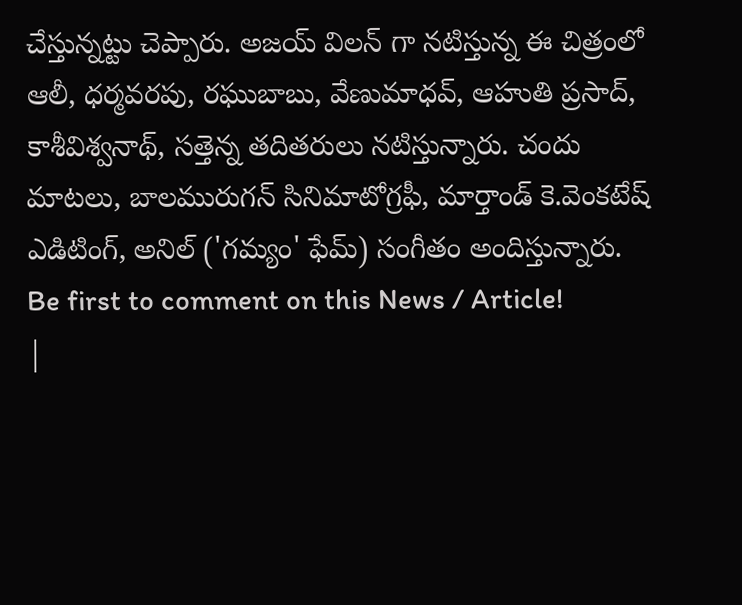చేస్తున్నట్టు చెప్పారు. అజయ్ విలన్ గా నటిస్తున్న ఈ చిత్రంలో ఆలీ, ధర్మవరపు, రఘుబాబు, వేణుమాధవ్, ఆహుతి ప్రసాద్, కాశీవిశ్వనాథ్, సత్తెన్న తదితరులు నటిస్తున్నారు. చందు మాటలు, బాలమురుగన్ సినిమాటోగ్రఫీ, మార్తాండ్ కె.వెంకటేష్ ఎడిటింగ్, అనిల్ ('గమ్యం' ఫేమ్) సంగీతం అందిస్తున్నారు.
Be first to comment on this News / Article!
|